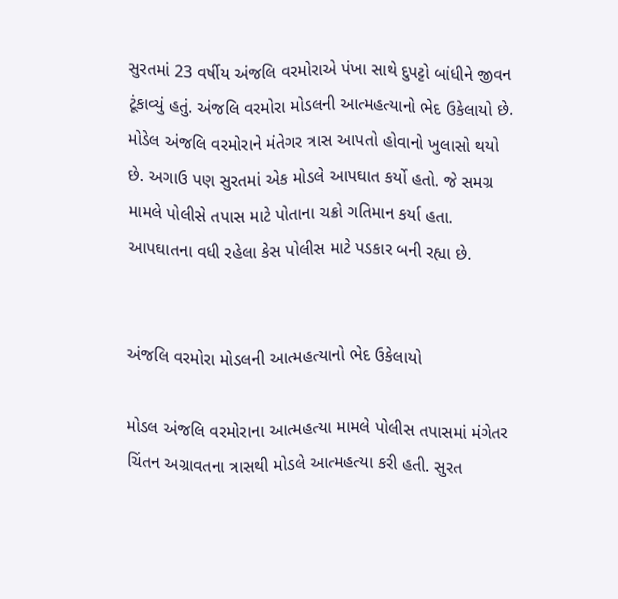સુરતમાં 23 વર્ષીય અંજલિ વરમોરાએ પંખા સાથે દુપટ્ટો બાંધીને જીવન ટૂંકાવ્યું હતું. અંજલિ વરમોરા મોડલની આત્મહત્યાનો ભેદ ઉકેલાયો છે. મોડેલ અંજલિ વરમોરાને મંતેગર ત્રાસ આપતો હોવાનો ખુલાસો થયો છે. અગાઉ પણ સુરતમાં એક મોડલે આપઘાત કર્યો હતો. જે સમગ્ર મામલે પોલીસે તપાસ માટે પોતાના ચક્રો ગતિમાન કર્યા હતા. આપઘાતના વધી રહેલા કેસ પોલીસ માટે પડકાર બની રહ્યા છે.


અંજલિ વરમોરા મોડલની આત્મહત્યાનો ભેદ ઉકેલાયો

મોડલ અંજલિ વરમોરાના આત્મહત્યા મામલે પોલીસ તપાસમાં મંગેતર ચિંતન અગ્રાવતના ત્રાસથી મોડલે આત્મહત્યા કરી હતી. સુરત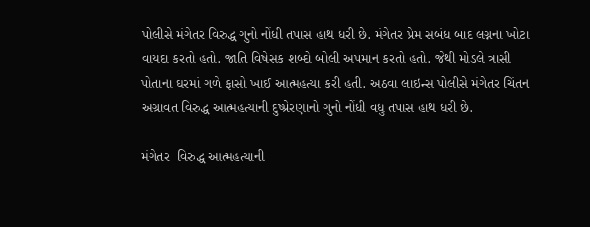પોલીસે મંગેતર વિરુદ્ધ ગુનો નોંધી તપાસ હાથ ધરી છે. મંગેતર પ્રેમ સબંધ બાદ લગ્નના ખોટા વાયદા કરતો હતો. જાતિ વિષેસક શબ્દો બોલી અપમાન કરતો હતો. જેથી મોડલે ત્રાસી પોતાના ઘરમાં ગળે ફાસો ખાઈ આત્મહત્યા કરી હતી. અઠવા લાઇન્સ પોલીસે મંગેતર ચિંતન અગ્રાવત વિરુદ્ધ આત્મહત્યાની દુષ્પ્રેરણાનો ગુનો નોંધી વધુ તપાસ હાથ ધરી છે.

મંગેતર  વિરુદ્ધ આત્મહત્યાની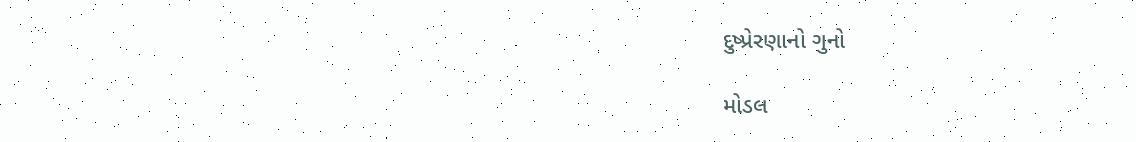દુષ્પ્રેરણાનો ગુનો

મોડલ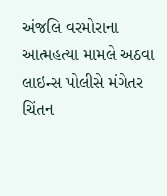અંજલિ વરમોરાના આત્મહત્યા મામલે અઠવા લાઇન્સ પોલીસે મંગેતર ચિંતન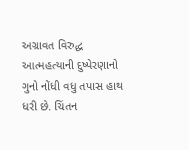અગ્રાવત વિરુદ્ધ આત્મહત્યાની દુષ્પેરણાનો ગુનો નોંધી વધુ તપાસ હાથ ધરી છે. ચિંતન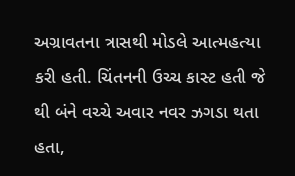અગ્રાવતના ત્રાસથી મોડલે આત્મહત્યા કરી હતી. ચિંતનની ઉચ્ચ કાસ્ટ હતી જે થી બંને વચ્ચે અવાર નવર ઝગડા થતા હતા,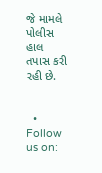જે મામલે પોલીસ હાલ તપાસ કરી રહી છે.


  • Follow us on: